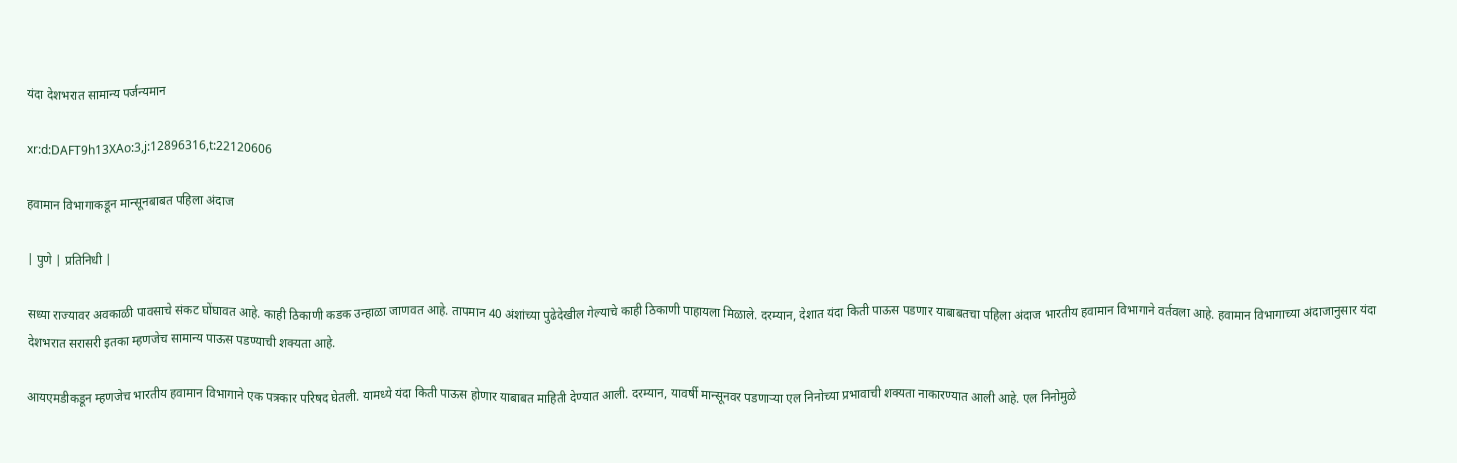यंदा देशभरात सामान्य पर्जन्यमान

xr:d:DAFT9h13XAo:3,j:12896316,t:22120606

हवामान विभागाकडून मान्सूनबाबत पहिला अंदाज

| पुणे | प्रतिनिधी |

सध्या राज्यावर अवकाळी पावसाचे संकट घोंघावत आहे. काही ठिकाणी कडक उन्हाळा जाणवत आहे. तापमान 40 अंशांच्या पुढेदेखील गेल्याचे काही ठिकाणी पाहायला मिळाले. दरम्यान, देशात यंदा किती पाऊस पडणार याबाबतचा पहिला अंदाज भारतीय हवामान विभागाने वर्तवला आहे. हवामान विभागाच्या अंदाजानुसार यंदा देशभरात सरासरी इतका म्हणजेच सामान्य पाऊस पडण्याची शक्यता आहे.

आयएमडीकडून म्हणजेच भारतीय हवामान विभागाने एक पत्रकार परिषद घेतली. यामध्ये यंदा किती पाऊस होणार याबाबत माहिती देण्यात आली. दरम्यान, यावर्षी मान्सूनवर पडणार्‍या एल निनोच्या प्रभावाची शक्यता नाकारण्यात आली आहे. एल निनोमुळे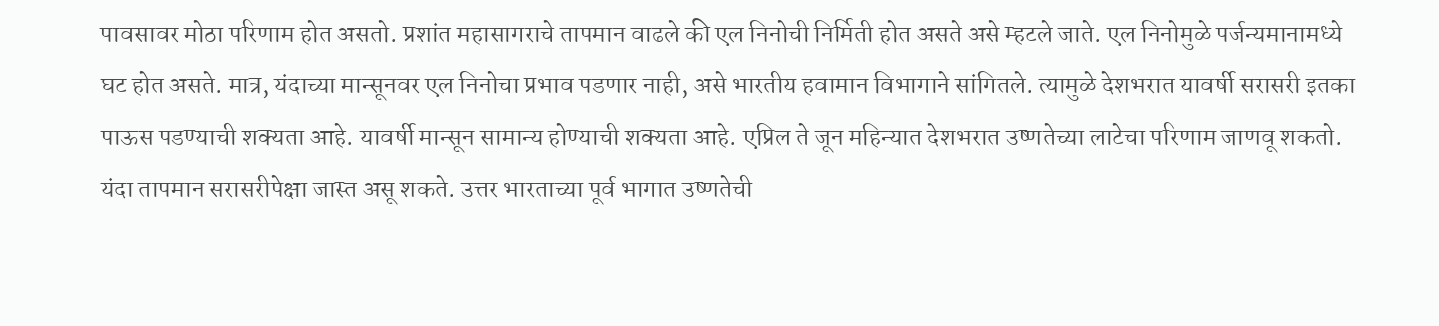पावसावर मोठा परिणाम होत असतो. प्रशांत महासागराचे तापमान वाढले की एल निनोची निर्मिती होत असते असे म्हटले जाते. एल निनोमुळे पर्जन्यमानामध्ये घट होत असते. मात्र, यंदाच्या मान्सूनवर एल निनोचा प्रभाव पडणार नाही, असे भारतीय हवामान विभागाने सांगितले. त्यामुळे देशभरात यावर्षी सरासरी इतका पाऊस पडण्याची शक्यता आहे. यावर्षी मान्सून सामान्य होण्याची शक्यता आहे. एप्रिल ते जून महिन्यात देशभरात उष्णतेच्या लाटेचा परिणाम जाणवू शकतो. यंदा तापमान सरासरीपेक्षा जास्त असू शकते. उत्तर भारताच्या पूर्व भागात उष्णतेची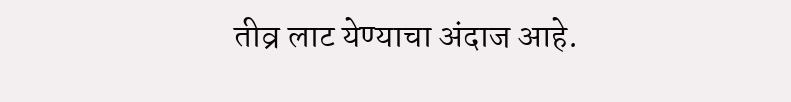तीव्र लाट येण्याचा अंदाज आहे.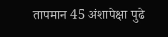तापमान 45 अंशापेक्षा पुढे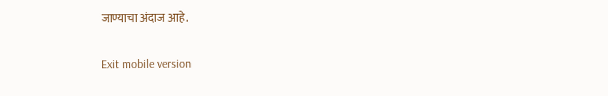जाण्याचा अंदाज आहे.

Exit mobile version